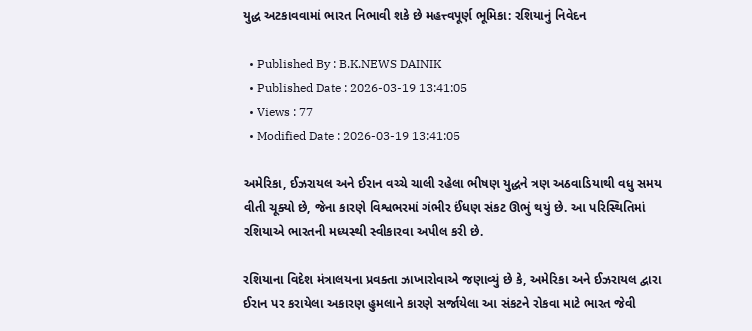યુદ્ધ અટકાવવામાં ભારત નિભાવી શકે છે મહત્ત્વપૂર્ણ ભૂમિકા: રશિયાનું નિવેદન

  • Published By : B.K.NEWS DAINIK
  • Published Date : 2026-03-19 13:41:05
  • Views : 77
  • Modified Date : 2026-03-19 13:41:05

અમેરિકા, ઈઝરાયલ અને ઈરાન વચ્ચે ચાલી રહેલા ભીષણ યુદ્ધને ત્રણ અઠવાડિયાથી વધુ સમય વીતી ચૂક્યો છે, જેના કારણે વિશ્વભરમાં ગંભીર ઈંધણ સંકટ ઊભું થયું છે. આ પરિસ્થિતિમાં રશિયાએ ભારતની મધ્યસ્થી સ્વીકારવા અપીલ કરી છે.

રશિયાના વિદેશ મંત્રાલયના પ્રવક્તા ઝાખારોવાએ જણાવ્યું છે કે, અમેરિકા અને ઈઝરાયલ દ્વારા ઈરાન પર કરાયેલા અકારણ હુમલાને કારણે સર્જાયેલા આ સંકટને રોકવા માટે ભારત જેવી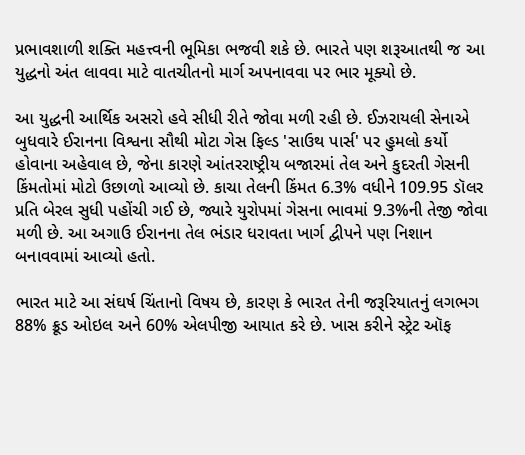પ્રભાવશાળી શક્તિ મહત્ત્વની ભૂમિકા ભજવી શકે છે. ભારતે પણ શરૂઆતથી જ આ યુદ્ધનો અંત લાવવા માટે વાતચીતનો માર્ગ અપનાવવા પર ભાર મૂક્યો છે.

આ યુદ્ધની આર્થિક અસરો હવે સીધી રીતે જોવા મળી રહી છે. ઈઝરાયલી સેનાએ બુધવારે ઈરાનના વિશ્વના સૌથી મોટા ગેસ ફિલ્ડ 'સાઉથ પાર્સ' પર હુમલો કર્યો હોવાના અહેવાલ છે, જેના કારણે આંતરરાષ્ટ્રીય બજારમાં તેલ અને કુદરતી ગેસની કિંમતોમાં મોટો ઉછાળો આવ્યો છે. કાચા તેલની કિંમત 6.3% વધીને 109.95 ડૉલર પ્રતિ બેરલ સુધી પહોંચી ગઈ છે, જ્યારે યુરોપમાં ગેસના ભાવમાં 9.3%ની તેજી જોવા મળી છે. આ અગાઉ ઈરાનના તેલ ભંડાર ધરાવતા ખાર્ગ દ્વીપને પણ નિશાન બનાવવામાં આવ્યો હતો.

ભારત માટે આ સંઘર્ષ ચિંતાનો વિષય છે, કારણ કે ભારત તેની જરૂરિયાતનું લગભગ 88% ક્રૂડ ઓઇલ અને 60% એલપીજી આયાત કરે છે. ખાસ કરીને સ્ટ્રેટ ઑફ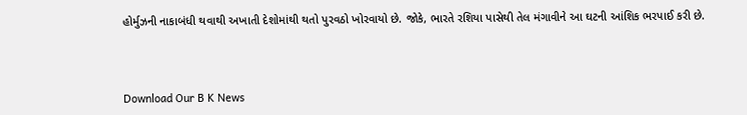હોર્મુઝની નાકાબંધી થવાથી અખાતી દેશોમાંથી થતો પુરવઠો ખોરવાયો છે. જોકે, ભારતે રશિયા પાસેથી તેલ મંગાવીને આ ઘટની આંશિક ભરપાઈ કરી છે.



Download Our B K News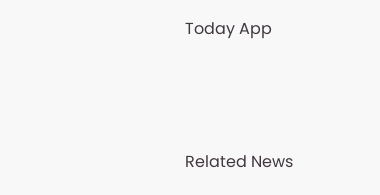Today App



Related News